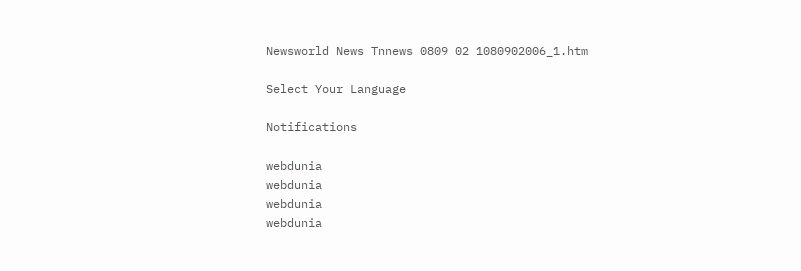Newsworld News Tnnews 0809 02 1080902006_1.htm

Select Your Language

Notifications

webdunia
webdunia
webdunia
webdunia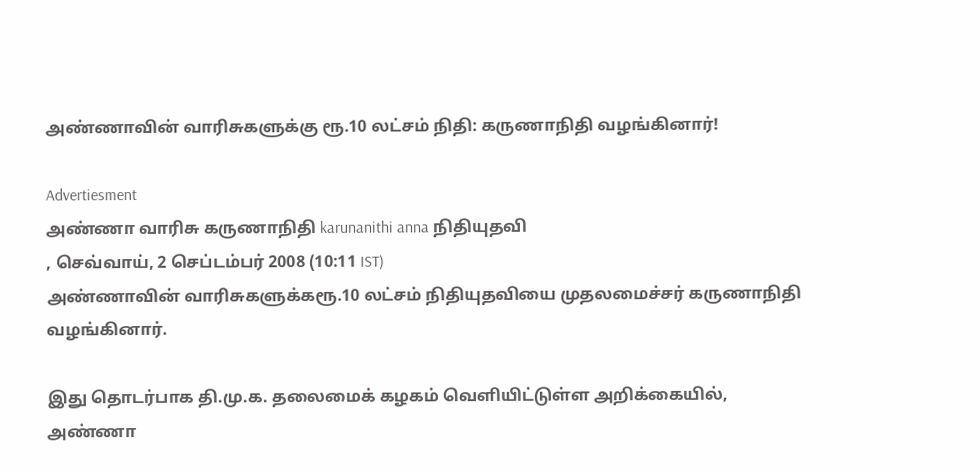அண்ணாவின் வாரிசுகளுக்கு ரூ.10 லட்சம் நிதி: கருணாநிதி வழங்கினார்!

Advertiesment
அண்ணா வாரிசு கருணா‌நி‌தி karunanithi anna நிதியுத‌வி
, செவ்வாய், 2 செப்டம்பர் 2008 (10:11 IST)
அண்ணாவின் வாரிசுகளுக்கரூ.10 லட்சம் நிதியுத‌வியை முதலமை‌ச்ச‌ர் கருணா‌நி‌தி வழங்கினார்.

இது தொட‌ர்பாக தி.மு.க. தலைமைக் கழகம் வெளியிட்டுள்ள அறிக்கையில், அண்ணா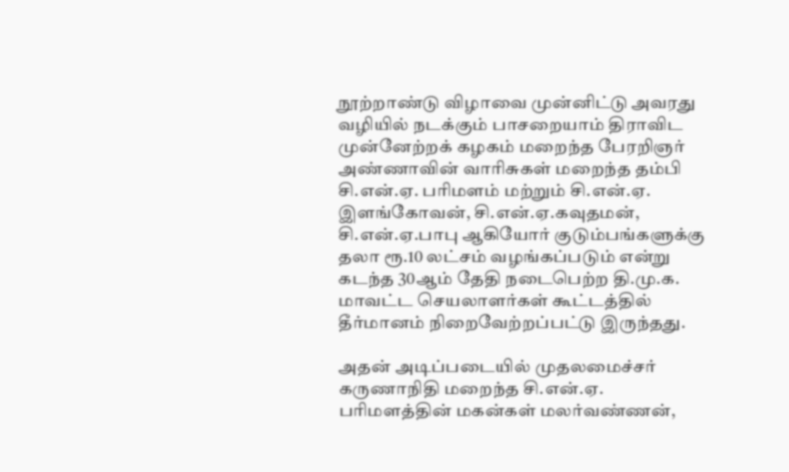நூற்றாண்டு விழாவை முன்னிட்டு அவரது வழியில் நடக்கும் பாசறையாம் திராவிட முன்னேற்றக் கழகம் மறைந்த பேரறிஞர் அண்ணாவின் வாரிசுகள் மறைந்த தம்பி சி.என்.ஏ. பரிமளம் மற்றும் சி.என்.ஏ. இளங்கோவன், சி.என்.ஏ.கவுதமன், சி.என்.ஏ.பாபு ஆகியோர் குடும்பங்களுக்கு தலா ரூ.10 லட்சம் வழங்கப்படும் என்று கடந்த 30ஆ‌ம் தேதி நடைபெற்ற தி.மு.க. மாவட்ட செயலாளர்கள் கூட்டத்தில் தீர்மானம் நிறைவேற்றப்பட்டு இருந்தது.

அதன் அடிப்படையில் முதலமைச்சர் கருணாநிதி மறைந்த சி.என்.ஏ. பரிமளத்தின் மகன்கள் மலர்வண்ணன்,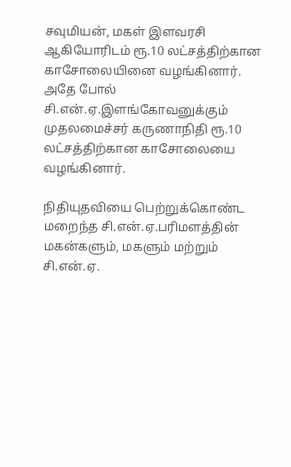சவுமியன், மகள் இளவரசி ஆகியோரிடம் ரூ.10 லட்சத்திற்கான காசோலையினை வழங்கினார். அதே போல் சி.என்.ஏ.இளங்கோவனுக்கும் முதலமைச்சர் கருணாநிதி ரூ.10 லட்சத்திற்கான காசோலையை வழங்கினார்.

நிதியுதவியை பெற்றுக்கொண்ட மறைந்த சி.என்.ஏ.பரிமளத்தின் மகன்களும், மகளும் மற்றும் சி.என்.ஏ.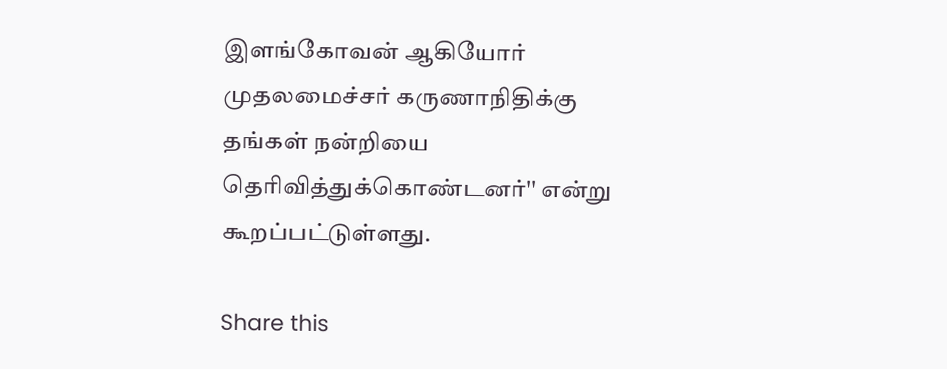இளங்கோவன் ஆகியோர் முதலமைச்சர் கருணாநிதிக்கு தங்கள் நன்றியை தெரிவித்துக்கொண்டனர்'' எ‌ன்று கூற‌ப்ப‌ட்டு‌ள்ளது.

Share this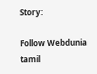Story:

Follow Webdunia tamil